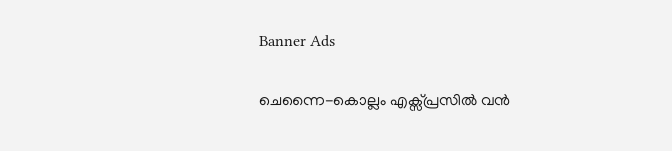Banner Ads

ചെന്നൈ-കൊല്ലം എക്സ്പ്രസിൽ വൻ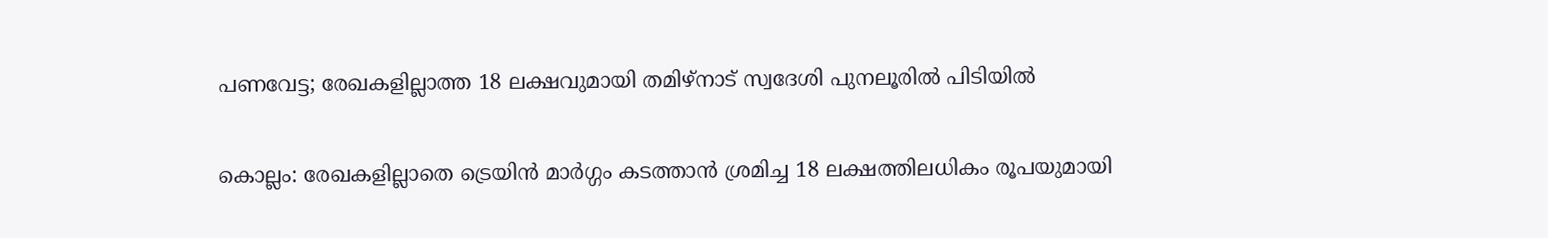പണവേട്ട; രേഖകളില്ലാത്ത 18 ലക്ഷവുമായി തമിഴ്‌നാട് സ്വദേശി പുനലൂരിൽ പിടിയിൽ

കൊല്ലം: രേഖകളില്ലാതെ ട്രെയിൻ മാർഗ്ഗം കടത്താൻ ശ്രമിച്ച 18 ലക്ഷത്തിലധികം രൂപയുമായി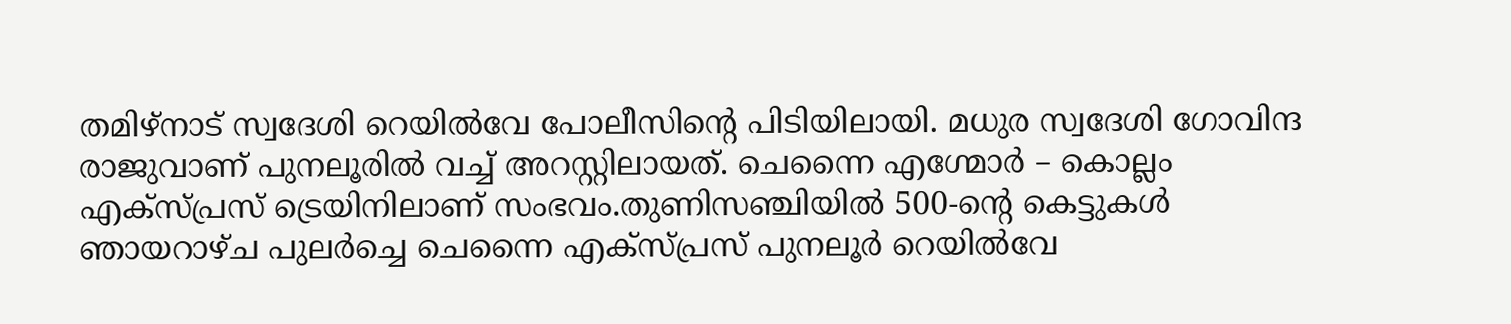തമിഴ്‌നാട് സ്വദേശി റെയിൽവേ പോലീസിന്റെ പിടിയിലായി. മധുര സ്വദേശി ഗോവിന്ദ രാജുവാണ് പുനലൂരിൽ വച്ച് അറസ്റ്റിലായത്. ചെന്നൈ എഗ്മോർ – കൊല്ലം എക്സ്‌പ്രസ് ട്രെയിനിലാണ് സംഭവം.തുണിസഞ്ചിയിൽ 500-ന്റെ കെട്ടുകൾ ഞായറാഴ്ച പുലർച്ചെ ചെന്നൈ എക്സ്‌പ്രസ് പുനലൂർ റെയിൽവേ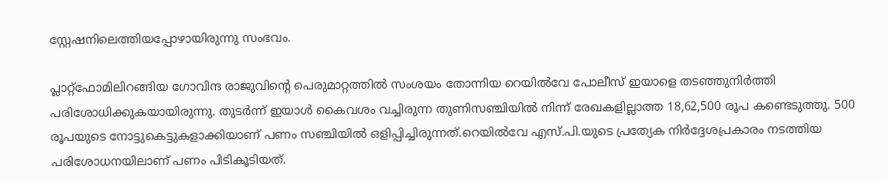സ്റ്റേഷനിലെത്തിയപ്പോഴായിരുന്നു സംഭവം.

പ്ലാറ്റ്‌ഫോമിലിറങ്ങിയ ഗോവിന്ദ രാജുവിന്റെ പെരുമാറ്റത്തിൽ സംശയം തോന്നിയ റെയിൽവേ പോലീസ് ഇയാളെ തടഞ്ഞുനിർത്തി പരിശോധിക്കുകയായിരുന്നു. തുടർന്ന് ഇയാൾ കൈവശം വച്ചിരുന്ന തുണിസഞ്ചിയിൽ നിന്ന് രേഖകളില്ലാത്ത 18,62,500 രൂപ കണ്ടെടുത്തു. 500 രൂപയുടെ നോട്ടുകെട്ടുകളാക്കിയാണ് പണം സഞ്ചിയിൽ ഒളിപ്പിച്ചിരുന്നത്.റെയിൽവേ എസ്.പി.യുടെ പ്രത്യേക നിർദ്ദേശപ്രകാരം നടത്തിയ പരിശോധനയിലാണ് പണം പിടികൂടിയത്.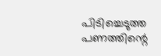പിടിച്ചെടുത്ത പണത്തിന്റെ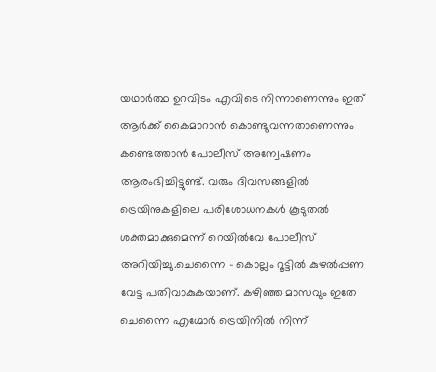യഥാർത്ഥ ഉറവിടം എവിടെ നിന്നാണെന്നും ഇത് ആർക്ക് കൈമാറാൻ കൊണ്ടുവന്നതാണെന്നും കണ്ടെത്താൻ പോലീസ് അന്വേഷണം ആരംഭിച്ചിട്ടുണ്ട്. വരും ദിവസങ്ങളിൽ ട്രെയിനുകളിലെ പരിശോധനകൾ കൂടുതൽ ശക്തമാക്കുമെന്ന് റെയിൽവേ പോലീസ് അറിയിച്ചു.ചെന്നൈ – കൊല്ലം റൂട്ടിൽ കുഴൽപ്പണ വേട്ട പതിവാകുകയാണ്. കഴിഞ്ഞ മാസവും ഇതേ ചെന്നൈ എഗ്മോർ ട്രെയിനിൽ നിന്ന്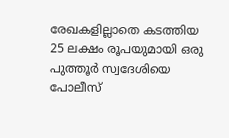രേഖകളില്ലാതെ കടത്തിയ 25 ലക്ഷം രൂപയുമായി ഒരു പുത്തൂർ സ്വദേശിയെ പോലീസ്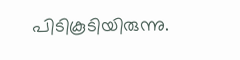പിടികൂടിയിരുന്നു.